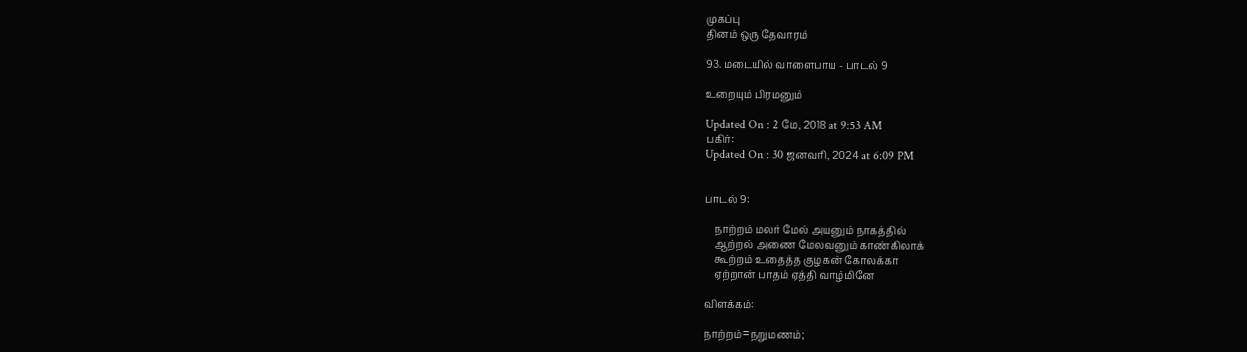முகப்பு
தினம் ஒரு தேவாரம்

93. மடையில் வாளைபாய - பாடல் 9

உறையும் பிரமனும்

Updated On : 2 மே, 2018 at 9:53 AM
பகிர்:
Updated On : 30 ஜனவரி, 2024 at 6:09 PM


பாடல் 9:

    நாற்றம் மலர் மேல் அயனும் நாகத்தில்
    ஆற்றல் அணை மேலவனும் காண்கிலாக்
    கூற்றம் உதைத்த குழகன் கோலக்கா
    ஏற்றான் பாதம் ஏத்தி வாழ்மினே

விளக்கம்:

நாற்றம்=நறுமணம்;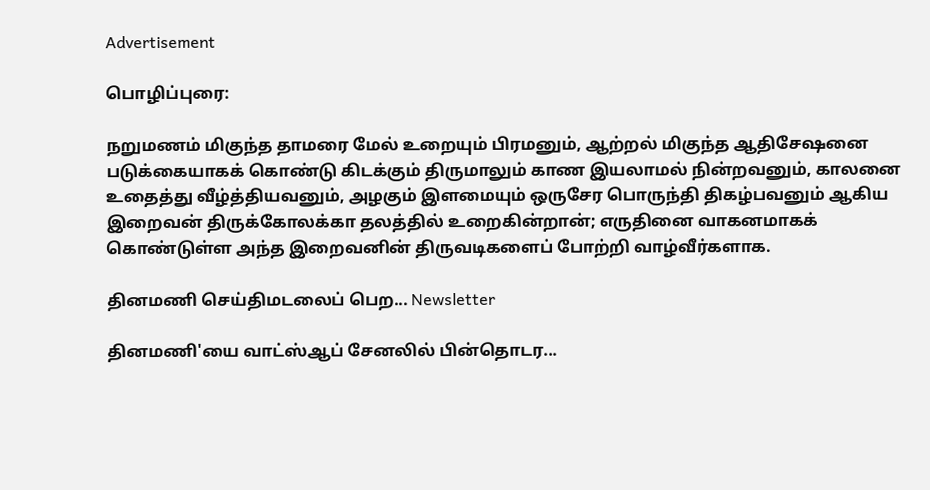Advertisement

பொழிப்புரை:

நறுமணம் மிகுந்த தாமரை மேல் உறையும் பிரமனும், ஆற்றல் மிகுந்த ஆதிசேஷனை படுக்கையாகக் கொண்டு கிடக்கும் திருமாலும் காண இயலாமல் நின்றவனும், காலனை உதைத்து வீழ்த்தியவனும், அழகும் இளமையும் ஒருசேர பொருந்தி திகழ்பவனும் ஆகிய இறைவன் திருக்கோலக்கா தலத்தில் உறைகின்றான்; எருதினை வாகனமாகக் கொண்டுள்ள அந்த இறைவனின் திருவடிகளைப் போற்றி வாழ்வீர்களாக.

தினமணி செய்திமடலைப் பெற... Newsletter

தினமணி'யை வாட்ஸ்ஆப் சேனலில் பின்தொடர...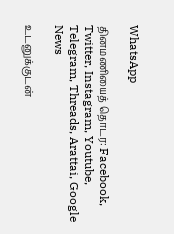WhatsApp

தினமணியைத் தொடர: Facebook, Twitter, Instagram, Youtube, Telegram, Threads, Arattai, Google News

உடனுக்குடன்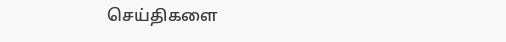செய்திகளை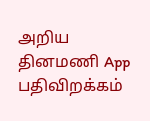அறிய தினமணி App பதிவிறக்கம்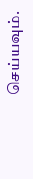செய்யவும்.